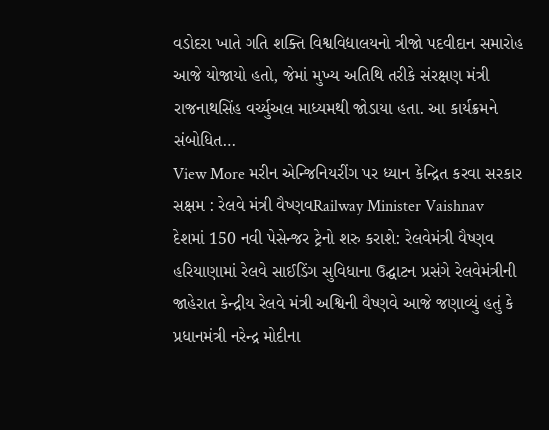વડોદરા ખાતે ગતિ શક્તિ વિશ્વવિદ્યાલયનો ત્રીજો પદવીદાન સમારોહ આજે યોજાયો હતો, જેમાં મુખ્ય અતિથિ તરીકે સંરક્ષણ મંત્રી રાજનાથસિંહ વર્ચ્યુઅલ માધ્યમથી જોડાયા હતા. આ કાર્યક્રમને સંબોધિત…
View More મરીન એન્જિનિયરીંગ પર ધ્યાન કેન્દ્રિત કરવા સરકાર સક્ષમ : રેલવે મંત્રી વૈષ્ણવRailway Minister Vaishnav
દેશમાં 150 નવી પેસેન્જર ટ્રેનો શરુ કરાશે: રેલવેમંત્રી વૈષ્ણવ
હરિયાણામાં રેલવે સાઈડિંગ સુવિધાના ઉદ્ઘાટન પ્રસંગે રેલવેમંત્રીની જાહેરાત કેન્દ્રીય રેલવે મંત્રી અશ્વિની વૈષ્ણવે આજે જણાવ્યું હતું કે પ્રધાનમંત્રી નરેન્દ્ર મોદીના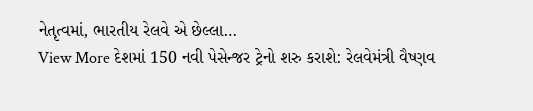નેતૃત્વમાં, ભારતીય રેલવે એ છેલ્લા…
View More દેશમાં 150 નવી પેસેન્જર ટ્રેનો શરુ કરાશે: રેલવેમંત્રી વૈષ્ણવ